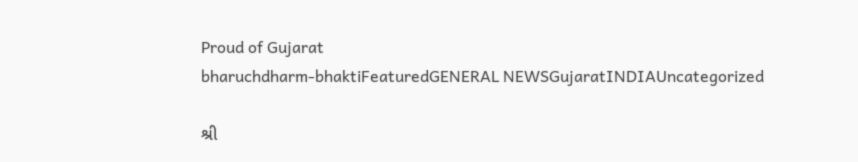Proud of Gujarat
bharuchdharm-bhaktiFeaturedGENERAL NEWSGujaratINDIAUncategorized

શ્રી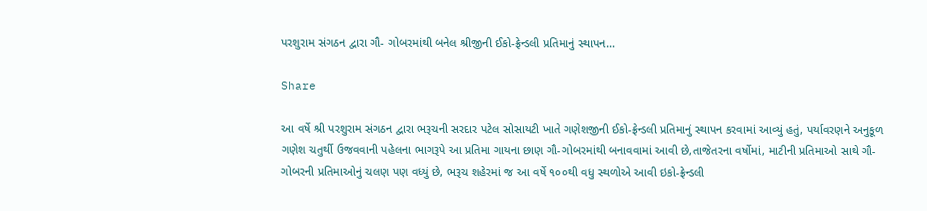પરશુરામ સંગઠન દ્વારા ગૌ- ગોબરમાંથી બનેલ શ્રીજીની ઈકો-ફ્રેન્ડલી પ્રતિમાનું સ્થાપન…

Share

આ વર્ષે શ્રી પરશુરામ સંગઠન દ્વારા ભરૂચની સરદાર પટેલ સોસાયટી ખાતે ગણેશજીની ઈકો-ફ્રેન્ડલી પ્રતિમાનું સ્થાપન કરવામાં આવ્યું હતું, પર્યાવરણને અનુકૂળ ગણેશ ચતુર્થી ઉજવવાની પહેલના ભાગરૂપે આ પ્રતિમા ગાયના છાણ ગૌ-ગોબરમાંથી બનાવવામાં આવી છે,તાજેતરના વર્ષોમાં, માટીની પ્રતિમાઓ સાથે ગૌ-ગોબરની પ્રતિમાઓનું ચલણ પણ વધ્યું છે, ભરૂચ શહેરમાં જ આ વર્ષે ૧૦૦થી વધુ સ્થળોએ આવી ઇકો-ફ્રેન્ડલી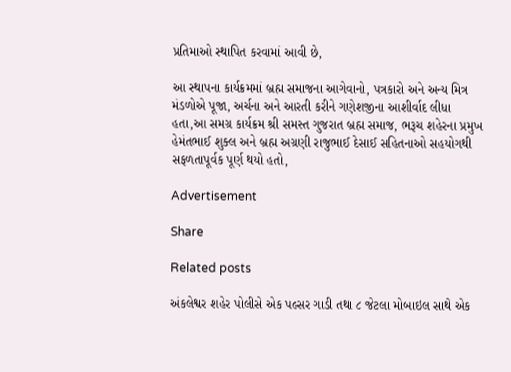પ્રતિમાઓ સ્થાપિત કરવામાં આવી છે,

આ સ્થાપના કાર્યક્રમમાં બ્રહ્મ સમાજના આગેવાનો, પત્રકારો અને અન્ય મિત્ર મંડળોએ પૂજા, અર્ચના અને આરતી કરીને ગણેશજીના આશીર્વાદ લીધા હતા,આ સમગ્ર કાર્યક્રમ શ્રી સમસ્ત ગુજરાત બ્રહ્મ સમાજ, ભરૂચ શહેરના પ્રમુખ હેમંતભાઈ શુક્લ અને બ્રહ્મ અગ્રણી રાજુભાઈ દેસાઈ સહિતનાઓ સહયોગથી સફળતાપૂર્વક પૂર્ણ થયો હતો,

Advertisement

Share

Related posts

અંકલેશ્વર શહેર પોલીસે એક પલ્સર ગાડી તથા ૮ જેટલા મોબાઇલ સાથે એક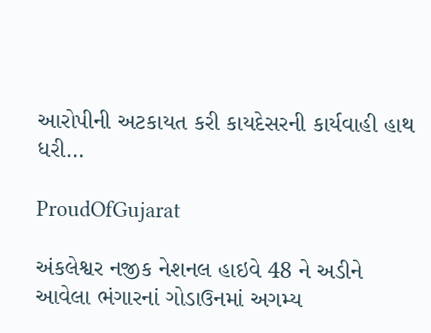આરોપીની અટકાયત કરી કાયદેસરની કાર્યવાહી હાથ ધરી…

ProudOfGujarat

અંકલેશ્વર નજીક નેશનલ હાઇવે 48 ને અડીને આવેલા ભંગારનાં ગોડાઉનમાં અગમ્ય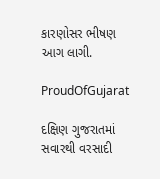કારણોસર ભીષણ આગ લાગી.

ProudOfGujarat

દક્ષિણ ગુજરાતમાં સવારથી વરસાદી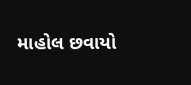માહોલ છવાયો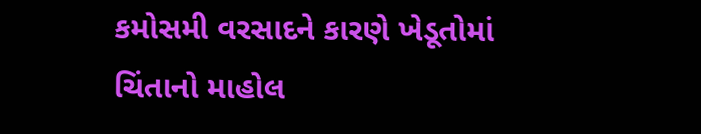કમોસમી વરસાદને કારણે ખેડૂતોમાં ચિંતાનો માહોલ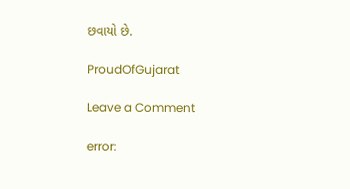છવાયો છે.

ProudOfGujarat

Leave a Comment

error: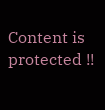Content is protected !!